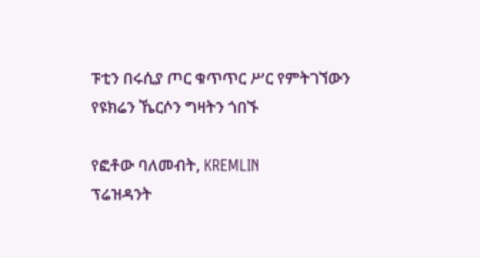ፑቲን በሩሲያ ጦር ቁጥጥር ሥር የምትገኘውን የዩክሬን ኼርሶን ግዛትን ጎበኙ

የፎቶው ባለመብት, KREMLIN
ፕሬዝዳንት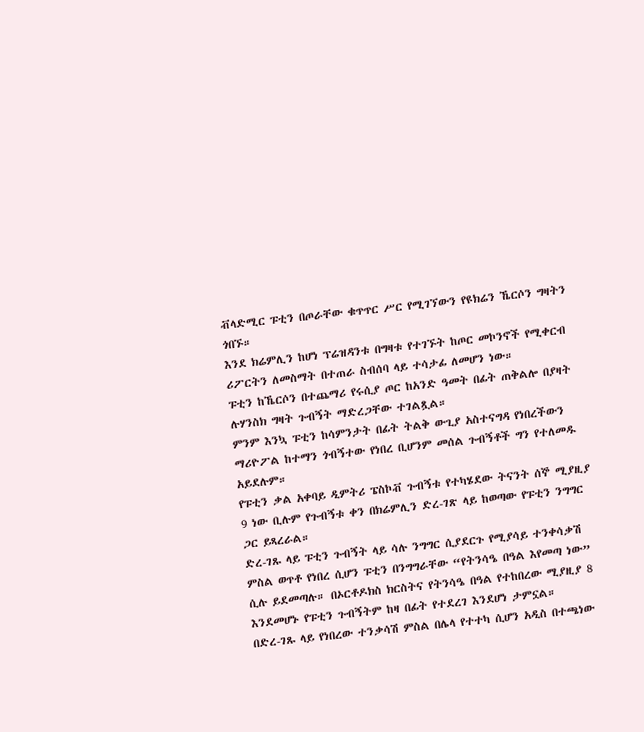ቭላድሚር ፑቲን በጦራቸው ቁጥጥር ሥር የሚገኘውን የዩክሬን ኼርሶን ግዛትን ጎበኙ።
እንደ ክሬምሊን ከሆነ ፕሬዝዳንቱ በግዛቱ የተገኙት ከጦር መኮንኖች የሚቀርብ ሪፖርትን ለመስማት በተጠራ ስብሰባ ላይ ተሳታፊ ለመሆን ነው።
ፑቲን ከኼርሶን በተጨማሪ የሩሲያ ጦር ከአንድ ዓመት በፊት ጠቅልሎ በያዛት ሉሃንስክ ግዛት ጉብኝት ማድረጋቸው ተገልጿል።
ምንም እንኳ ፑቲን ከሳምንታት በፊት ትልቅ ውጊያ አስተናግዳ የነበረችውን ማሪዮፖል ከተማን ጎብኝተው የነበረ ቢሆንም መሰል ጉብኝቶች ግን የተለመዱ አይደሉም።
የፑቲን ቃል አቀባይ ዲምትሪ ፔስኮቭ ጉብኝቱ የተካሄደው ትናንት ሰኞ ሚያዚያ 9 ነው ቢሉም የጉብኝቱ ቀን በክሬምሊን ድረ-ገጽ ላይ ከወጣው የፑቲን ንግግር ጋር ይጻረራል።
ድረ-ገጹ ላይ ፑቲን ጉብኝት ላይ ሳሉ ንግግር ሲያደርጉ የሚያሳይ ተንቀሳቃሽ ምስል ወጥቶ የነበረ ሲሆን ፑቲን በንግግራቸው “የትንሳዔ በዓል እየመጣ ነው” ሲሉ ይደመጣሉ። በኦርቶዶክስ ክርስትና የትንሳዔ በዓል የተከበረው ሚያዚያ 8 እንደመሆኑ የፑቲን ጉብኝትም ከዛ በፊት የተደረገ እንደሆነ ታምኗል።
በድረ-ገጹ ላይ የነበረው ተንቃሳሽ ምስል በሌላ የተተካ ሲሆን አዲስ በተጫነው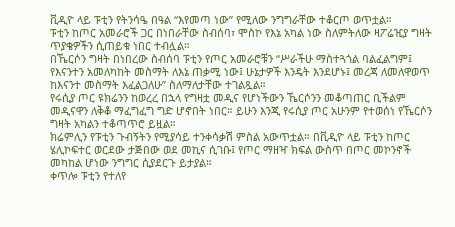ቪዲዮ ላይ ፑቲን የትንሳዔ በዓል “እየመጣ ነው” የሚለው ንግግራቸው ተቆርጦ ወጥቷል።
ፑቲን ከጦር አመራሮች ጋር በነበራቸው ስብሰባ፣ ሞስኮ የእኔ አካል ነው ስለምትለው ዛፖሬዢያ ግዛት ጥያቄዎችን ሲጠይቁ ነበር ተብሏል።
በኼርሶን ግዛት በነበረው ስብሰባ ፑቲን የጦር አመራሮቹን “ሥራችሁ ማስተጓጎል ባልፈልግም፤ የእናንተን አመለካከት መስማት ለእኔ ጠቃሚ ነው፤ ሁኔታዎች እንዴት እንደሆኑ፤ መረጃ ለመለዋወጥ ከእናንተ መስማት እፈልጋለሁ” ስለማለታቸው ተገልጿል።
የሩሲያ ጦር ዩክሬንን ከወረረ በኋላ የግዛቷ መዲና የሆነችውን ኼርሶንን መቆጣጠር ቢችልም መዲናዋን ለቅቆ ማፈግፈግ ግድ ሆኖበት ነበር። ይሁን እንጂ የሩሲያ ጦር አሁንም የተወሰነ የኼርሶን ግዛት አካልን ተቆጣጥሮ ይዟል።
ክሬምሊን የፑቲን ጉብኝትን የሚያሳይ ተንቀሳቃሽ ምስል አውጥቷል። በቪዲዮ ላይ ፑቲን ከጦር ሄሊኮፍተር ወርደው ታጅበው ወደ መኪና ሲገቡ፤ የጦር ማዘዣ ክፍል ውስጥ በጦር መኮንኖች መካከል ሆነው ንግግር ሲያደርጉ ይታያል።
ቀጥሎ ፑቲን የተለየ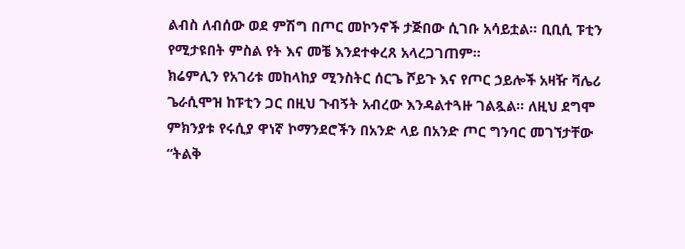ልብስ ለብሰው ወደ ምሽግ በጦር መኮንኖች ታጅበው ሲገቡ አሳይቷል። ቢቢሲ ፑቲን የሚታዩበት ምስል የት እና መቼ እንደተቀረጸ አላረጋገጠም።
ክሬምሊን የአገሪቱ መከላከያ ሚንስትር ሰርጌ ሾይጉ እና የጦር ኃይሎች አዛዥ ቫሌሪ ጌራሲሞዝ ከፑቲን ጋር በዚህ ጉብኝት አብረው እንዳልተጓዙ ገልጿል። ለዚህ ደግሞ ምክንያቱ የሩሲያ ዋነኛ ኮማንደሮችን በአንድ ላይ በአንድ ጦር ግንባር መገኘታቸው “ትልቅ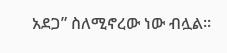አደጋ” ስለሚኖረው ነው ብሏል።